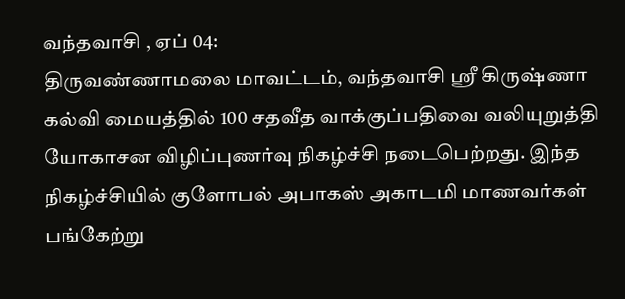வந்தவாசி , ஏப் 04:
திருவண்ணாமலை மாவட்டம், வந்தவாசி ஸ்ரீ கிருஷ்ணா கல்வி மையத்தில் 100 சதவீத வாக்குப்பதிவை வலியுறுத்தி யோகாசன விழிப்புணர்வு நிகழ்ச்சி நடைபெற்றது. இந்த நிகழ்ச்சியில் குளோபல் அபாகஸ் அகாடமி மாணவர்கள் பங்கேற்று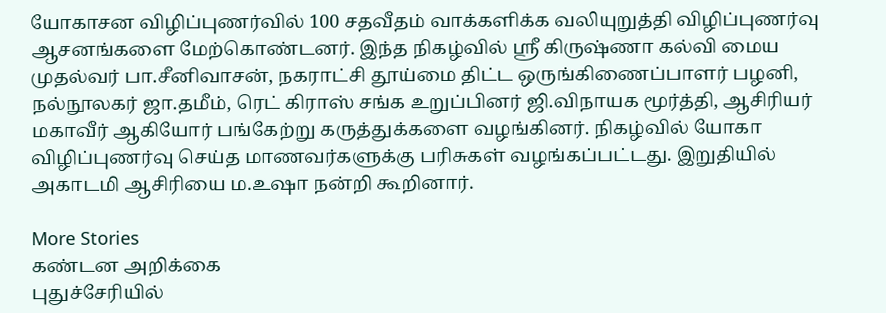யோகாசன விழிப்புணர்வில் 100 சதவீதம் வாக்களிக்க வலியுறுத்தி விழிப்புணர்வு ஆசனங்களை மேற்கொண்டனர். இந்த நிகழ்வில் ஸ்ரீ கிருஷ்ணா கல்வி மைய முதல்வர் பா.சீனிவாசன், நகராட்சி தூய்மை திட்ட ஒருங்கிணைப்பாளர் பழனி, நல்நூலகர் ஜா.தமீம், ரெட் கிராஸ் சங்க உறுப்பினர் ஜி.விநாயக மூர்த்தி, ஆசிரியர் மகாவீர் ஆகியோர் பங்கேற்று கருத்துக்களை வழங்கினர். நிகழ்வில் யோகா விழிப்புணர்வு செய்த மாணவர்களுக்கு பரிசுகள் வழங்கப்பட்டது. இறுதியில் அகாடமி ஆசிரியை ம.உஷா நன்றி கூறினார்.

More Stories
கண்டன அறிக்கை
புதுச்சேரியில்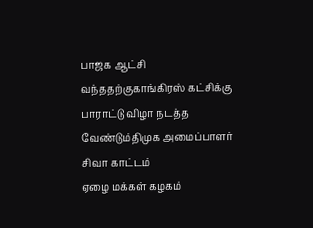பாஜக ஆட்சி வந்ததற்குகாங்கிரஸ் கட்சிக்கு பாராட்டு விழா நடத்த வேண்டும்திமுக அமைப்பாளர் சிவா காட்டம்
ஏழை மக்கள் கழகம்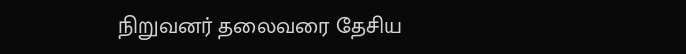நிறுவனர் தலைவரை தேசிய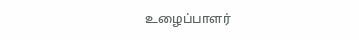உழைப்பாளர்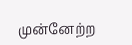முன்னேற்ற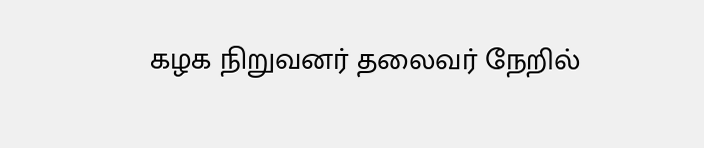கழக நிறுவனர் தலைவர் நேறில்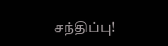சந்திப்பு!